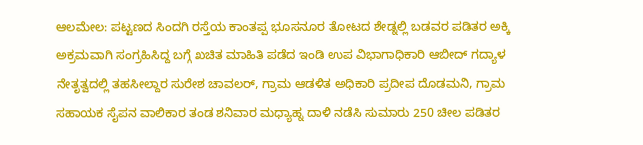ಆಲಮೇಲ: ಪಟ್ಟಣದ ಸಿಂದಗಿ ರಸ್ತೆಯ ಕಾಂತಪ್ಪ ಭೂಸನೂರ ತೋಟದ ಶೇಡ್ನಲ್ಲಿ ಬಡವರ ಪಡಿತರ ಅಕ್ಕಿ ಅಕ್ರಮವಾಗಿ ಸಂಗ್ರಹಿಸಿದ್ದ ಬಗ್ಗೆ ಖಚಿತ ಮಾಹಿತಿ ಪಡೆದ ಇಂಡಿ ಉಪ ವಿಭಾಗಾಧಿಕಾರಿ ಆಬೀದ್ ಗದ್ಯಾಳ ನೇತೃತ್ವದಲ್ಲಿ ತಹಸೀಲ್ದಾರ ಸುರೇಶ ಚಾವಲರ್, ಗ್ರಾಮ ಆಡಳಿತ ಅಧಿಕಾರಿ ಪ್ರದೀಪ ದೊಡಮನಿ, ಗ್ರಾಮ ಸಹಾಯಕ ಸೈಪನ ವಾಲಿಕಾರ ತಂಡ ಶನಿವಾರ ಮಧ್ಯಾಹ್ನ ದಾಳಿ ನಡೆಸಿ ಸುಮಾರು 250 ಚೀಲ ಪಡಿತರ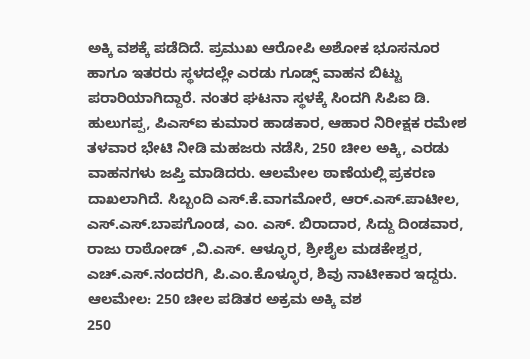ಅಕ್ಕಿ ವಶಕ್ಕೆ ಪಡೆದಿದೆ. ಪ್ರಮುಖ ಆರೋಪಿ ಅಶೋಕ ಭೂಸನೂರ ಹಾಗೂ ಇತರರು ಸ್ಥಳದಲ್ಲೇ ಎರಡು ಗೂಡ್ಸ್ ವಾಹನ ಬಿಟ್ಟು ಪರಾರಿಯಾಗಿದ್ದಾರೆ. ನಂತರ ಘಟನಾ ಸ್ಥಳಕ್ಕೆ ಸಿಂದಗಿ ಸಿಪಿಐ ಡಿ. ಹುಲುಗಪ್ಪ, ಪಿಎಸ್ಐ ಕುಮಾರ ಹಾಡಕಾರ, ಆಹಾರ ನಿರೀಕ್ಷಕ ರಮೇಶ ತಳವಾರ ಭೇಟಿ ನೀಡಿ ಮಹಜರು ನಡೆಸಿ, 250 ಚೀಲ ಅಕ್ಕಿ, ಎರಡು ವಾಹನಗಳು ಜಪ್ತಿ ಮಾಡಿದರು. ಆಲಮೇಲ ಠಾಣೆಯಲ್ಲಿ ಪ್ರಕರಣ ದಾಖಲಾಗಿದೆ. ಸಿಬ್ಬಂದಿ ಎಸ್.ಕೆ.ವಾಗಮೋರೆ, ಆರ್.ಎಸ್.ಪಾಟೀಲ, ಎಸ್.ಎಸ್.ಬಾಪಗೊಂಡ, ಎಂ. ಎಸ್. ಬಿರಾದಾರ, ಸಿದ್ದು ದಿಂಡವಾರ, ರಾಜು ರಾಠೋಡ್ ,ವಿ.ಎಸ್. ಆಳ್ಳೂರ, ಶ್ರೀಶೈಲ ಮಡಕೇಶ್ವರ, ಎಚ್.ಎಸ್.ನಂದರಗಿ, ಪಿ.ಎಂ.ಕೊಳ್ಳೂರ, ಶಿವು ನಾಟೀಕಾರ ಇದ್ದರು.
ಆಲಮೇಲ: 250 ಚೀಲ ಪಡಿತರ ಅಕ್ರಮ ಅಕ್ಕಿ ವಶ
250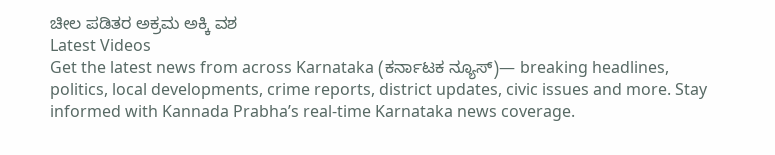ಚೀಲ ಪಡಿತರ ಅಕ್ರಮ ಅಕ್ಕಿ ವಶ
Latest Videos
Get the latest news from across Karnataka (ಕರ್ನಾಟಕ ನ್ಯೂಸ್)— breaking headlines, politics, local developments, crime reports, district updates, civic issues and more. Stay informed with Kannada Prabha’s real‑time Karnataka news coverage.